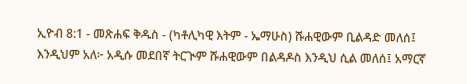ኢዮብ 8:1 - መጽሐፍ ቅዱስ - (ካቶሊካዊ እትም - ኤማሁስ) ሹሐዊውም ቢልዳድ መለሰ፤ እንዲህም አለ፦ አዲሱ መደበኛ ትርጒም ሹሐዊውም በልዳዶስ እንዲህ ሲል መለሰ፤ አማርኛ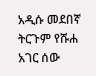አዲሱ መደበኛ ትርጉም የሹሐ አገር ሰው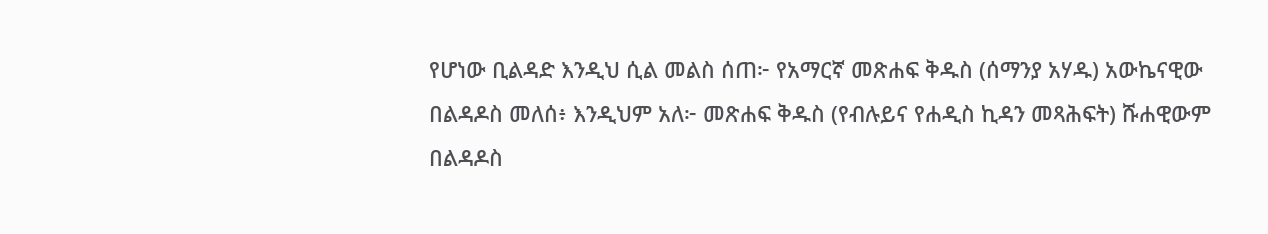የሆነው ቢልዳድ እንዲህ ሲል መልስ ሰጠ፦ የአማርኛ መጽሐፍ ቅዱስ (ሰማንያ አሃዱ) አውኬናዊው በልዳዶስ መለሰ፥ እንዲህም አለ፦ መጽሐፍ ቅዱስ (የብሉይና የሐዲስ ኪዳን መጻሕፍት) ሹሐዊውም በልዳዶስ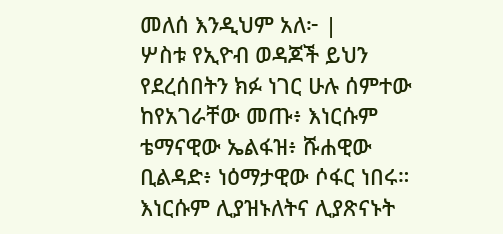መለሰ እንዲህም አለ፦ |
ሦስቱ የኢዮብ ወዳጆች ይህን የደረሰበትን ክፉ ነገር ሁሉ ሰምተው ከየአገራቸው መጡ፥ እነርሱም ቴማናዊው ኤልፋዝ፥ ሹሐዊው ቢልዳድ፥ ነዕማታዊው ሶፋር ነበሩ። እነርሱም ሊያዝኑለትና ሊያጽናኑት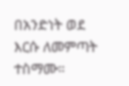በአንድነት ወደ እርሱ ለመምጣት ተስማሙ።